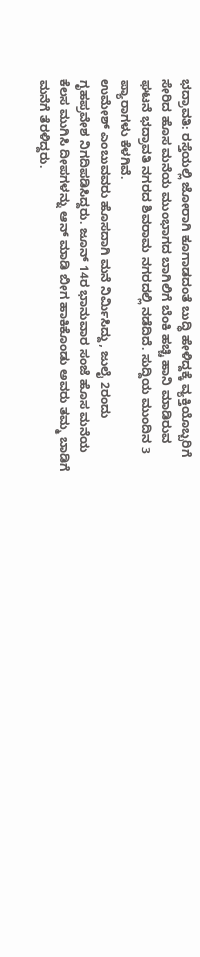ಭದ್ರಾವತಿ: ರಸ್ತೆಯಲ್ಲಿ ಜೋರಾಗಿ ಕೂಗಾಡದಂತೆ ಬುದ್ಧಿ ಹೇಳಿದ್ದಕ್ಕೆ ವ್ಯಕ್ತಿಯೊಬ್ಬರಿಗೆ ಸೇರಿದ ಹೊಸ ಮನೆಯ ಮುಂಭಾಗದ ಬಾಗಿಲಿಗೆ ಬೆಂಕಿ ಹಚ್ಚಿ ಹಾನಿ ಮಾಡಿರುವ ಘಟನೆ ಭದ್ರಾವತಿ ನಗರದ ಶಿವರಾಮ ನಗರದಲ್ಲಿ ನಡೆದಿದೆ. ಸುದ್ದಿಯ ಮುಂದಿನ 3 ಪ್ಯಾರಾಗಳು ಕೆಳಗಿವೆ.
ಉಮೇಶ್ ಎಂಬುವವರು ಹೊಸದಾಗಿ ಮನೆ ನಿರ್ಮಿಸಿದ್ದು, ಜುಲೈ 2ರಂದು ಗೃಹಪ್ರವೇಶ ನಿಗದಿಪಡಿಸಿದ್ದರು. ಜೂನ್ 14ರ ಭಾನುವಾರ ಸಂಜೆ ಹೊಸ ಮನೆಯ ಕೆಲಸ ಮುಗಿಸಿ ದೀಪಗಳನ್ನು ಆನ್ ಮಾಡಿ ಬೀಗ ಹಾಕಿಕೊಂಡು ಅವರು ತಮ್ಮ ಬಾಡಿಗೆ ಮನೆಗೆ ತೆರಳಿದ್ದರು.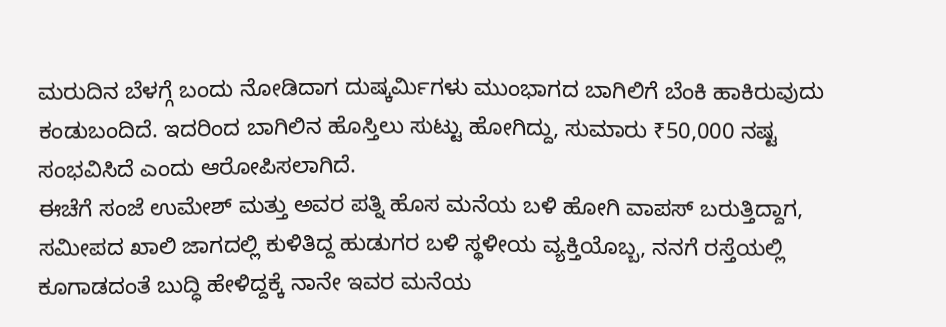ಮರುದಿನ ಬೆಳಗ್ಗೆ ಬಂದು ನೋಡಿದಾಗ ದುಷ್ಕರ್ಮಿಗಳು ಮುಂಭಾಗದ ಬಾಗಿಲಿಗೆ ಬೆಂಕಿ ಹಾಕಿರುವುದು ಕಂಡುಬಂದಿದೆ. ಇದರಿಂದ ಬಾಗಿಲಿನ ಹೊಸ್ತಿಲು ಸುಟ್ಟು ಹೋಗಿದ್ದು, ಸುಮಾರು ₹50,000 ನಷ್ಟ ಸಂಭವಿಸಿದೆ ಎಂದು ಆರೋಪಿಸಲಾಗಿದೆ.
ಈಚೆಗೆ ಸಂಜೆ ಉಮೇಶ್ ಮತ್ತು ಅವರ ಪತ್ನಿ ಹೊಸ ಮನೆಯ ಬಳಿ ಹೋಗಿ ವಾಪಸ್ ಬರುತ್ತಿದ್ದಾಗ, ಸಮೀಪದ ಖಾಲಿ ಜಾಗದಲ್ಲಿ ಕುಳಿತಿದ್ದ ಹುಡುಗರ ಬಳಿ ಸ್ಥಳೀಯ ವ್ಯಕ್ತಿಯೊಬ್ಬ, ನನಗೆ ರಸ್ತೆಯಲ್ಲಿ ಕೂಗಾಡದಂತೆ ಬುದ್ಧಿ ಹೇಳಿದ್ದಕ್ಕೆ ನಾನೇ ಇವರ ಮನೆಯ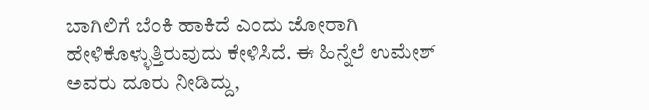ಬಾಗಿಲಿಗೆ ಬೆಂಕಿ ಹಾಕಿದೆ ಎಂದು ಜೋರಾಗಿ ಹೇಳಿಕೊಳ್ಳುತ್ತಿರುವುದು ಕೇಳಿಸಿದೆ. ಈ ಹಿನ್ನೆಲೆ ಉಮೇಶ್ ಅವರು ದೂರು ನೀಡಿದ್ದು,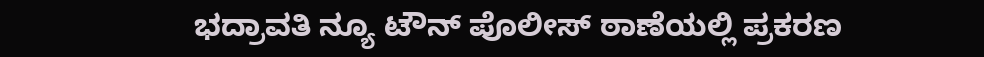ಭದ್ರಾವತಿ ನ್ಯೂ ಟೌನ್ ಪೊಲೀಸ್ ಠಾಣೆಯಲ್ಲಿ ಪ್ರಕರಣ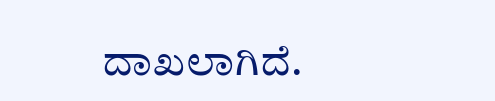ದಾಖಲಾಗಿದೆ.